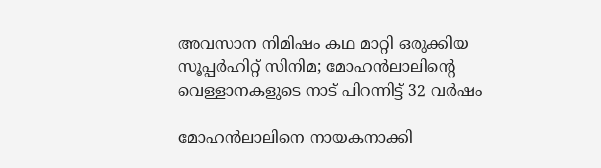അവസാന നിമിഷം കഥ മാറ്റി ഒരുക്കിയ സൂപ്പര്‍ഹിറ്റ് സിനിമ; മോഹന്‍ലാലിന്റെ വെള്ളാനകളുടെ നാട് പിറന്നിട്ട് 32 വര്‍ഷം

മോഹന്‍ലാലിനെ നായകനാക്കി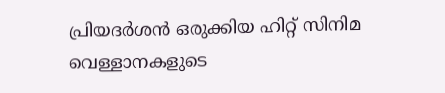പ്രിയദര്‍ശന്‍ ഒരുക്കിയ ഹിറ്റ് സിനിമ വെള്ളാനകളുടെ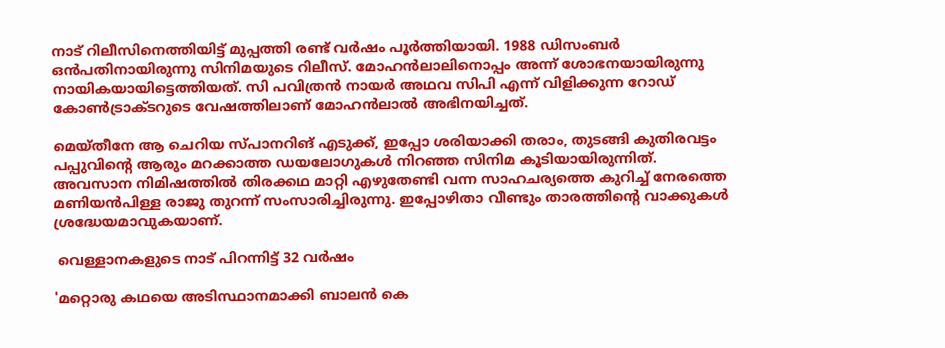നാട് റിലീസിനെത്തിയിട്ട് മുപ്പത്തി രണ്ട് വര്‍ഷം പൂര്‍ത്തിയായി. 1988 ഡിസംബര്‍ ഒന്‍പതിനായിരുന്നു സിനിമയുടെ റിലീസ്. മോഹന്‍ലാലിനൊപ്പം അന്ന് ശോഭനയായിരുന്നു നായികയായിട്ടെത്തിയത്. സി പവിത്രന്‍ നായര്‍ അഥവ സിപി എന്ന് വിളിക്കുന്ന റോഡ് കോണ്‍ട്രാക്ടറുടെ വേഷത്തിലാണ് മോഹന്‍ലാല്‍ അഭിനയിച്ചത്.

മെയ്തീനേ ആ ചെറിയ സ്പാനറിങ് എടുക്ക്, ഇപ്പോ ശരിയാക്കി തരാം, തുടങ്ങി കുതിരവട്ടം പപ്പുവിന്റെ ആരും മറക്കാത്ത ഡയലോഗുകള്‍ നിറഞ്ഞ സിനിമ കൂടിയായിരുന്നിത്. അവസാന നിമിഷത്തില്‍ തിരക്കഥ മാറ്റി എഴുതേണ്ടി വന്ന സാഹചര്യത്തെ കുറിച്ച് നേരത്തെ മണിയന്‍പിള്ള രാജു തുറന്ന് സംസാരിച്ചിരുന്നു. ഇപ്പോഴിതാ വീണ്ടും താരത്തിന്റെ വാക്കുകള്‍ ശ്രദ്ധേയമാവുകയാണ്.

 വെള്ളാനകളുടെ നാട് പിറന്നിട്ട് 32 വര്‍ഷം

'മറ്റൊരു കഥയെ അടിസ്ഥാനമാക്കി ബാലന്‍ കെ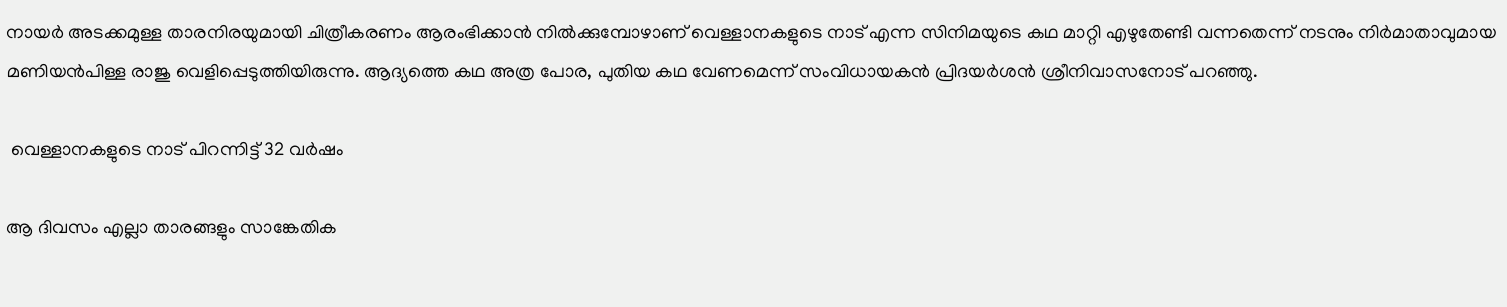നായര്‍ അടക്കമുള്ള താരനിരയുമായി ചിത്രീകരണം ആരംഭിക്കാന്‍ നില്‍ക്കുമ്പോഴാണ് വെള്ളാനകളുടെ നാട് എന്ന സിനിമയുടെ കഥ മാറ്റി എഴുതേണ്ടി വന്നതെന്ന് നടനും നിര്‍മാതാവുമായ മണിയന്‍പിള്ള രാജു വെളിപ്പെടുത്തിയിരുന്നു. ആദ്യത്തെ കഥ അത്ര പോര, പുതിയ കഥ വേണമെന്ന് സംവിധായകന്‍ പ്രിദയര്‍ശന്‍ ശ്രീനിവാസനോട് പറഞ്ഞു.

 വെള്ളാനകളുടെ നാട് പിറന്നിട്ട് 32 വര്‍ഷം

ആ ദിവസം എല്ലാ താരങ്ങളും സാങ്കേതിക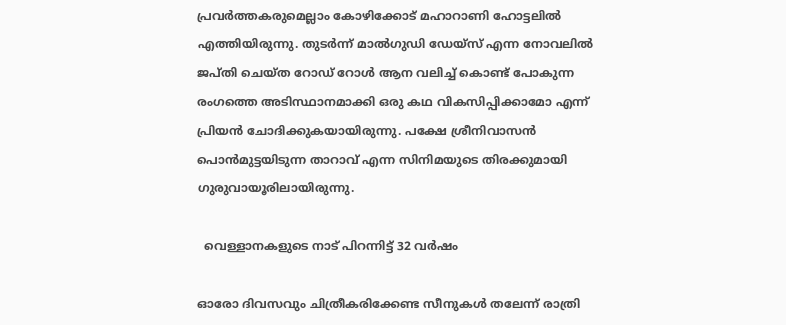പ്രവര്‍ത്തകരുമെല്ലാം കോഴിക്കോട് മഹാറാണി ഹോട്ടലില്‍ എത്തിയിരുന്നു. തുടര്‍ന്ന് മാല്‍ഗുഡി ഡേയ്‌സ് എന്ന നോവലില്‍ ജപ്തി ചെയ്ത റോഡ് റോള്‍ ആന വലിച്ച് കൊണ്ട് പോകുന്ന രംഗത്തെ അടിസ്ഥാനമാക്കി ഒരു കഥ വികസിപ്പിക്കാമോ എന്ന് പ്രിയന്‍ ചോദിക്കുകയായിരുന്നു. പക്ഷേ ശ്രീനിവാസന്‍ പൊന്‍മുട്ടയിടുന്ന താറാവ് എന്ന സിനിമയുടെ തിരക്കുമായി ഗുരുവായൂരിലായിരുന്നു.

  വെള്ളാനകളുടെ നാട് പിറന്നിട്ട് 32 വര്‍ഷം

ഓരോ ദിവസവും ചിത്രീകരിക്കേണ്ട സീനുകള്‍ തലേന്ന് രാത്രി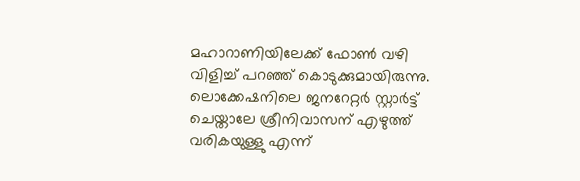മഹാറാണിയിലേക്ക് ഫോണ്‍ വഴി വിളിച്ച് പറഞ്ഞ് കൊടുക്കുമായിരുന്നു. ലൊക്കേഷനിലെ ജനറേറ്റര്‍ സ്റ്റാര്‍ട്ട് ചെയ്താലേ ശ്രീനിവാസന് എഴുത്ത് വരികയുള്ളു എന്ന്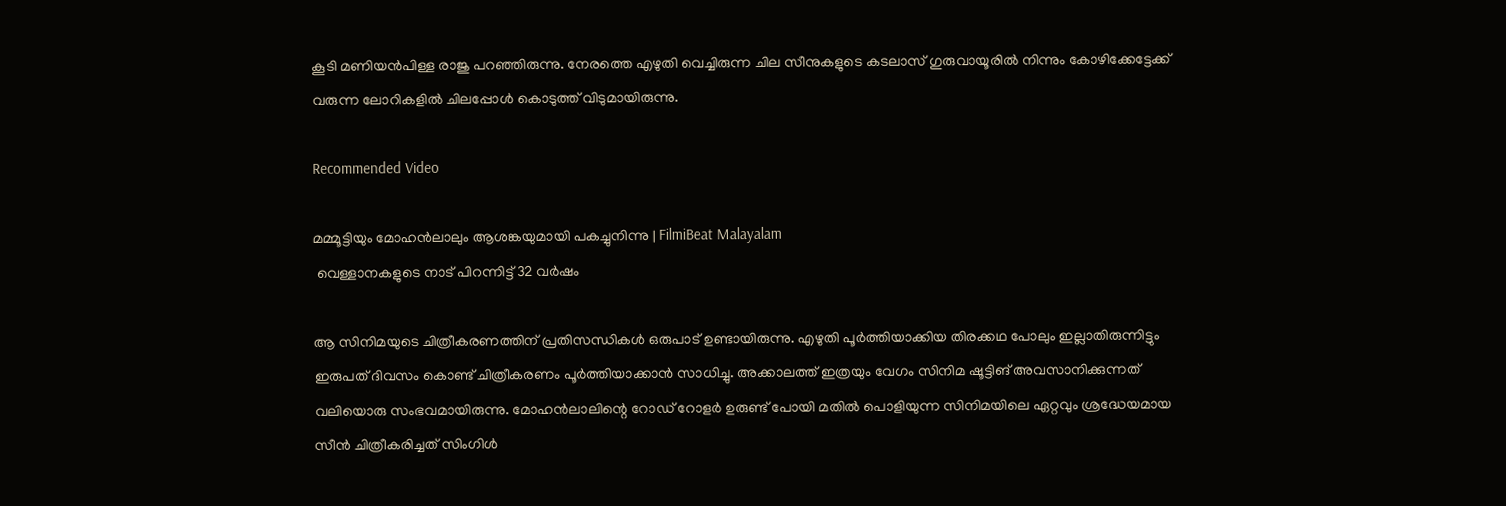കൂടി മണിയന്‍പിള്ള രാജു പറഞ്ഞിരുന്നു. നേരത്തെ എഴുതി വെച്ചിരുന്ന ചില സീനുകളുടെ കടലാസ് ഗുരുവായൂരില്‍ നിന്നും കോഴിക്കേട്ടേക്ക് വരുന്ന ലോറികളില്‍ ചിലപ്പോള്‍ കൊടുത്ത് വിടുമായിരുന്നു.

Recommended Video

മമ്മൂട്ടിയും മോഹന്‍ലാലും ആശങ്കയുമായി പകച്ചുനിന്നു | FilmiBeat Malayalam
 വെള്ളാനകളുടെ നാട് പിറന്നിട്ട് 32 വര്‍ഷം

ആ സിനിമയുടെ ചിത്രീകരണത്തിന് പ്രതിസന്ധികള്‍ ഒരുപാട് ഉണ്ടായിരുന്നു. എഴുതി പൂര്‍ത്തിയാക്കിയ തിരക്കഥ പോലും ഇല്ലാതിരുന്നിട്ടും ഇരുപത് ദിവസം കൊണ്ട് ചിത്രീകരണം പൂര്‍ത്തിയാക്കാന്‍ സാധിച്ചു. അക്കാലത്ത് ഇത്രയും വേഗം സിനിമ ഷൂട്ടിങ് അവസാനിക്കുന്നത് വലിയൊരു സംഭവമായിരുന്നു. മോഹന്‍ലാലിന്റെ റോഡ് റോളര്‍ ഉരുണ്ട് പോയി മതില്‍ പൊളിയുന്ന സിനിമയിലെ ഏറ്റവും ശ്രദ്ധേയമായ സീന്‍ ചിത്രീകരിച്ചത് സിംഗിള്‍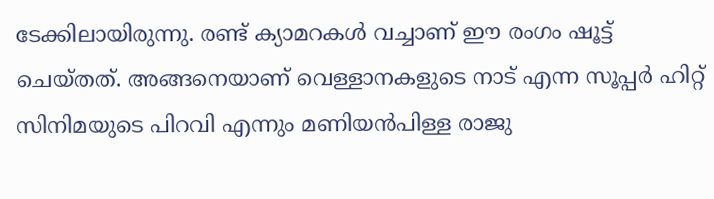ടേക്കിലായിരുന്നു. രണ്ട് ക്യാമറകള്‍ വച്ചാണ് ഈ രംഗം ഷൂട്ട് ചെയ്തത്. അങ്ങനെയാണ് വെള്ളാനകളുടെ നാട് എന്ന സൂപ്പര്‍ ഹിറ്റ് സിനിമയുടെ പിറവി എന്നും മണിയന്‍പിള്ള രാജു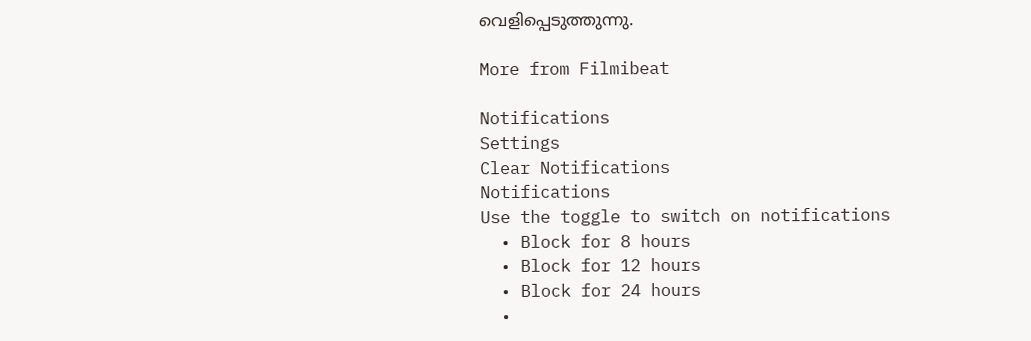വെളിപ്പെടുത്തുന്നു.

More from Filmibeat

Notifications
Settings
Clear Notifications
Notifications
Use the toggle to switch on notifications
  • Block for 8 hours
  • Block for 12 hours
  • Block for 24 hours
  •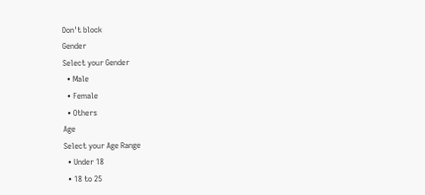Don't block
Gender
Select your Gender
  • Male
  • Female
  • Others
Age
Select your Age Range
  • Under 18
  • 18 to 25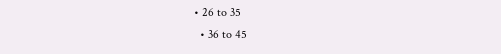• 26 to 35
  • 36 to 45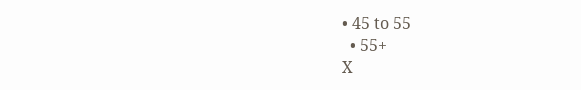• 45 to 55
  • 55+
X